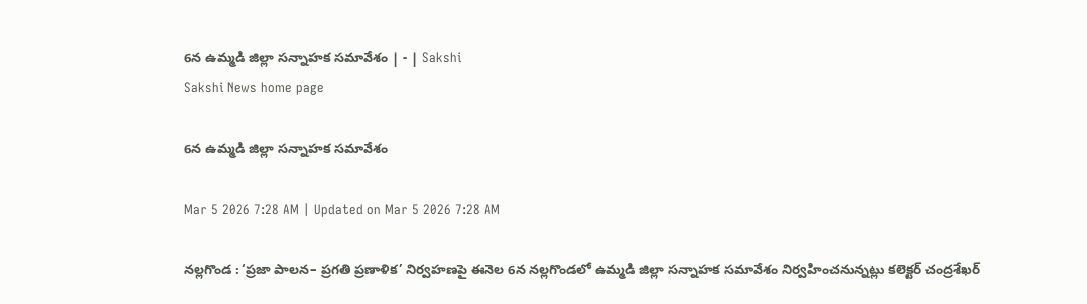6న ఉమ్మడి జిల్లా సన్నాహక సమావేశం | - | Sakshi
Sakshi News home page

6న ఉమ్మడి జిల్లా సన్నాహక సమావేశం

Mar 5 2026 7:28 AM | Updated on Mar 5 2026 7:28 AM

నల్లగొండ : ‘ప్రజా పాలన– ప్రగతి ప్రణాళిక’ నిర్వహణపై ఈనెల 6న నల్లగొండలో ఉమ్మడి జిల్లా సన్నాహక సమావేశం నిర్వహించనున్నట్లు కలెక్టర్‌ చంద్రశేఖర్‌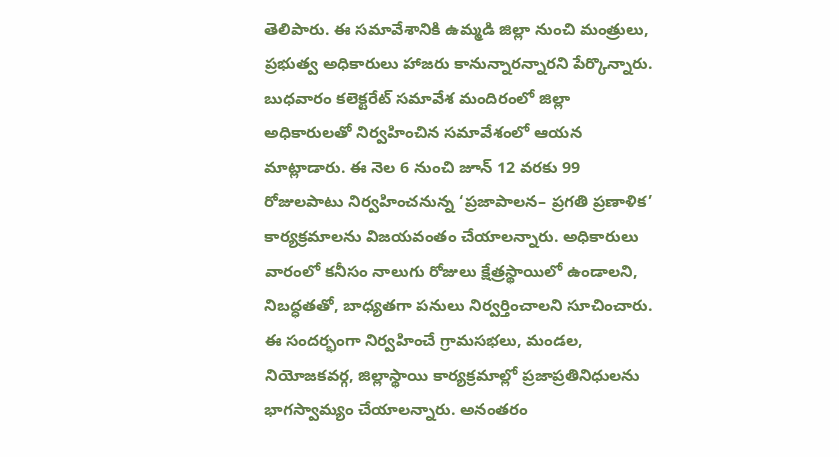తెలిపారు. ఈ సమావేశానికి ఉమ్మడి జిల్లా నుంచి మంత్రులు, ప్రభుత్వ అధికారులు హాజరు కానున్నారన్నారని పేర్కొన్నారు. బుధవారం కలెక్టరేట్‌ సమావేశ మందిరంలో జిల్లా అధికారులతో నిర్వహించిన సమావేశంలో ఆయన మాట్లాడారు. ఈ నెల 6 నుంచి జూన్‌ 12 వరకు 99 రోజులపాటు నిర్వహించనున్న ‘ప్రజాపాలన– ప్రగతి ప్రణాళిక’ కార్యక్రమాలను విజయవంతం చేయాలన్నారు. అధికారులు వారంలో కనీసం నాలుగు రోజులు క్షేత్రస్థాయిలో ఉండాలని, నిబద్ధతతో, బాధ్యతగా పనులు నిర్వర్తించాలని సూచించారు. ఈ సందర్భంగా నిర్వహించే గ్రామసభలు, మండల, నియోజకవర్గ, జిల్లాస్థాయి కార్యక్రమాల్లో ప్రజాప్రతినిధులను భాగస్వామ్యం చేయాలన్నారు. అనంతరం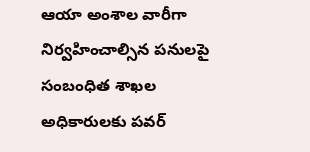ఆయా అంశాల వారీగా నిర్వహించాల్సిన పనులపై సంబంధిత శాఖల అధికారులకు పవర్‌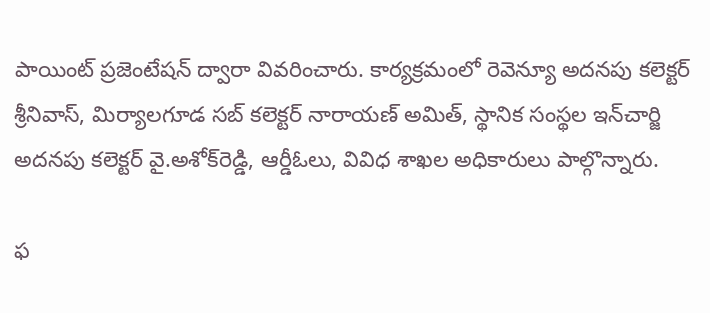పాయింట్‌ ప్రజెంటేషన్‌ ద్వారా వివరించారు. కార్యక్రమంలో రెవెన్యూ అదనపు కలెక్టర్‌ శ్రీనివాస్‌, మిర్యాలగూడ సబ్‌ కలెక్టర్‌ నారాయణ్‌ అమిత్‌, స్థానిక సంస్థల ఇన్‌చార్జి అదనపు కలెక్టర్‌ వై.అశోక్‌రెడ్డి, ఆర్డీఓలు, వివిధ శాఖల అధికారులు పాల్గొన్నారు.

ఫ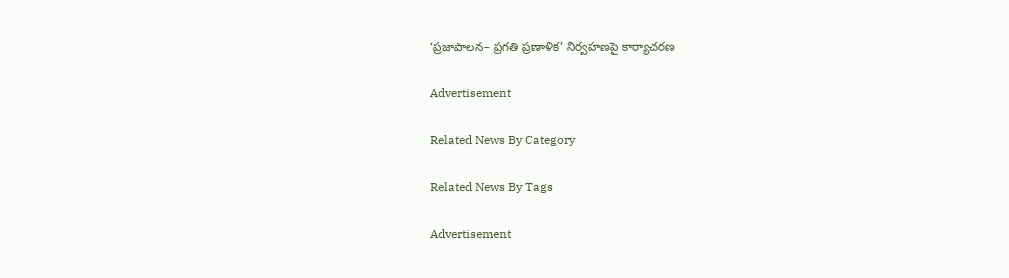‘ప్రజాపాలన– ప్రగతి ప్రణాళిక’ నిర్వహణపై కార్యాచరణ

Advertisement

Related News By Category

Related News By Tags

Advertisement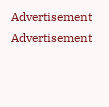Advertisement
Advertisement